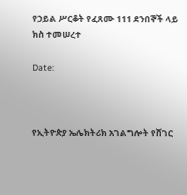የኃይል ሥርቆት የፈጸሙ 111 ደንበኞች ላይ ክስ ተመሠረተ

Date:



የኢትዮጵያ ኤሌክትሪክ አገልግሎት የሸገር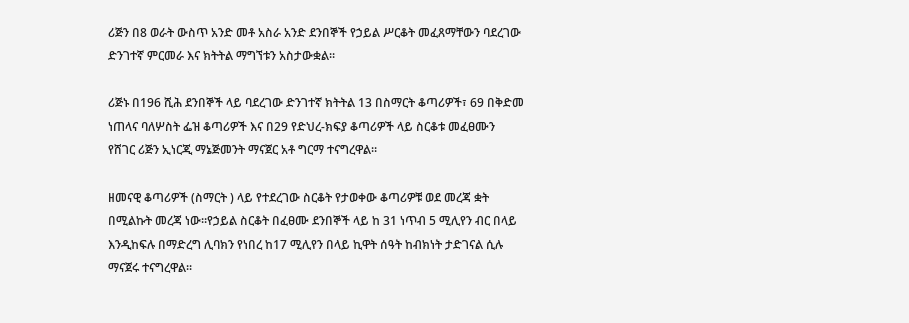ሪጅን በ8 ወራት ውስጥ አንድ መቶ አስራ አንድ ደንበኞች የኃይል ሥርቆት መፈጸማቸውን ባደረገው ድንገተኛ ምርመራ እና ክትትል ማግኘቱን አስታውቋል።

ሪጅኑ በ196 ሺሕ ደንበኞች ላይ ባደረገው ድንገተኛ ክትትል 13 በስማርት ቆጣሪዎች፣ 69 በቅድመ ነጠላና ባለሦስት ፌዝ ቆጣሪዎች እና በ29 የድህረ-ክፍያ ቆጣሪዎች ላይ ስርቆቱ መፈፀሙን  የሸገር ሪጅን ኢነርጂ ማኔጅመንት ማናጀር አቶ ግርማ ተናግረዋል።

ዘመናዊ ቆጣሪዎች (ስማርት ) ላይ የተደረገው ስርቆት የታወቀው ቆጣሪዎቹ ወደ መረጃ ቋት በሚልኩት መረጃ ነው።የኃይል ስርቆት በፈፀሙ ደንበኞች ላይ ከ 31 ነጥብ 5 ሚሊየን ብር በላይ እንዲከፍሉ በማድረግ ሊባክን የነበረ ከ17 ሚሊየን በላይ ኪዋት ሰዓት ከብክነት ታድገናል ሲሉ ማናጀሩ ተናግረዋል፡፡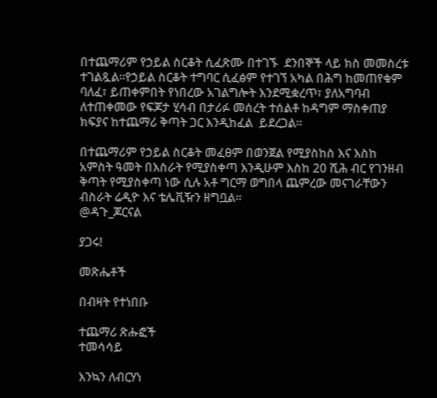በተጨማሪም የኃይል ስርቆት ሲፈጽሙ በተገኙ  ደንበኞች ላይ ክስ መመስረቱ ተገልጿል።የኃይል ስርቆት ተግባር ሲፈፅም የተገኘ አካል በሕግ ከመጠየቁም ባለፈ፣ ይጠቀምበት የነበረው አገልግሎት እንደሚቋረጥ፣ ያለአግባብ ለተጠቀመው የፍጆታ ሂሳብ በታሪፉ መሰረት ተሰልቶ ከዳግም ማስቀጠያ ክፍያና ከተጨማሪ ቅጣት ጋር እንዲከፈል  ይደረጋል፡፡

በተጨማሪም የኃይል ስርቆት መፈፀም በወንጀል የሚያስከስ እና እስከ አምስት ዓመት በእስራት የሚያስቀጣ እንዲሁም እስከ 20 ሺሕ ብር የገንዘብ ቅጣት የሚያስቀጣ ነው ሲሉ አቶ ግርማ ወግበላ ጨምረው መናገራቸውን ብስራት ሬዲዮ እና ቴሌቪዥን ዘግቧል።
@ዳጉ_ጆርናል

ያጋሩ!

መጽሔቶች

በብዛት የተነበቡ

ተጨማሪ ጽሑፎች
ተመሳሳይ

እንኳን ለብርሃነ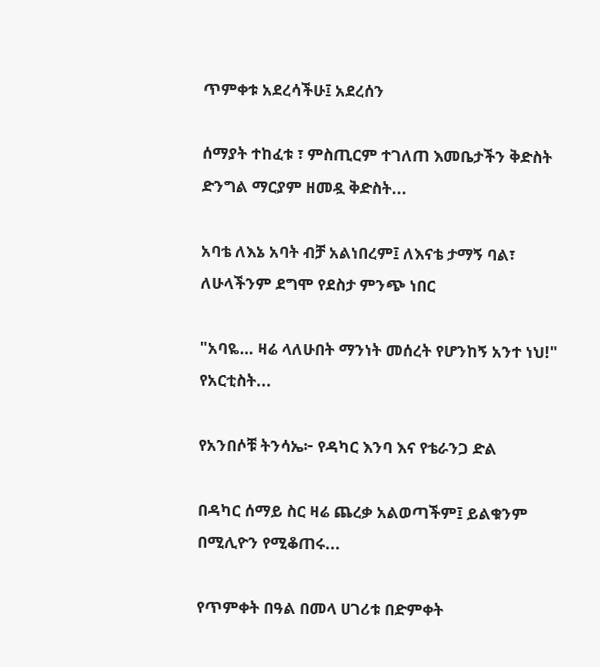ጥምቀቱ አደረሳችሁ፤ አደረሰን

ሰማያት ተከፈቱ ፣ ምስጢርም ተገለጠ እመቤታችን ቅድስት ድንግል ማርያም ዘመዷ ቅድስት...

አባቴ ለእኔ አባት ብቻ አልነበረም፤ ለእናቴ ታማኝ ባል፣ ለሁላችንም ደግሞ የደስታ ምንጭ ነበር

"አባዬ… ዛሬ ላለሁበት ማንነት መሰረት የሆንከኝ አንተ ነህ!" የአርቲስት...

የአንበሶቹ ትንሳኤ፦ የዳካር እንባ እና የቴራንጋ ድል

በዳካር ሰማይ ስር ዛሬ ጨረቃ አልወጣችም፤ ይልቁንም በሚሊዮን የሚቆጠሩ...

የጥምቀት በዓል በመላ ሀገሪቱ በድምቀት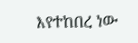እየተከበረ ነው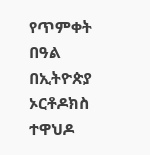የጥምቀት በዓል በኢትዮጵያ ኦርቶዶክስ ተዋህዶ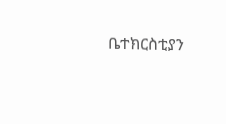ቤተክርስቲያን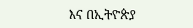እና በኢትዮጵያ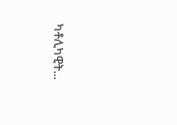ካቶሊካዊት...